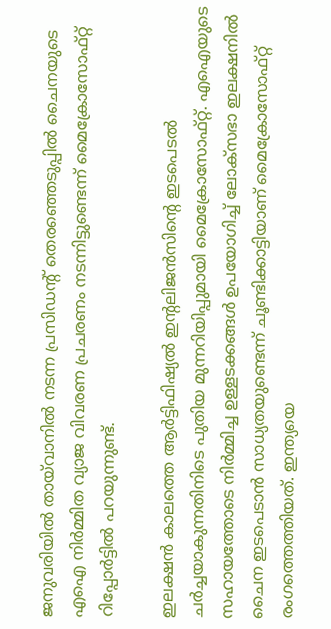ജനുവരിയില്‍ തായ്‌വാനില്‍ നടന്ന പ്രസിഡന്റ് തെരഞ്ഞെടുപ്പില്‍ ചൈനയുടെ എഐ നിര്‍മ്മിത വ്യാജ വിവരണ പ്രചരണം നടന്നിട്ടുണ്ടെന്ന് മൈക്രോസോഫ്റ്റ് റിപ്പോര്‍ട്ടില്‍ പറയുന്നുണ്ട്.

ഇലക്ഷന്‍ കാലത്തെ ആര്‍ട്ടിഫിഷ്യല്‍ ഇന്റലിജന്‍സിന്റെ ഇടപെടല്‍ ചര്‍ച്ചയാകുന്നതിനിടെ പുതിയ മുന്നറിയിപ്പുമായി മൈക്രോസോഫ്റ്റ്. എഐയുടെ സഹായത്തോടെ നിര്‍മ്മിച്ച ഉള്ളടക്കങ്ങള്‍ ഉപയോഗിച്ച് ലോക്‌സഭാ ഇലക്ഷനില്‍ ചൈന ഇടപെടാന്‍ സാധ്യതയുണ്ടെന്ന് ചൂണ്ടിക്കാട്ടിയാണ് മൈക്രോസോഫ്റ്റ് രംഗത്തെത്തിയത്. ഇന്ത്യയെ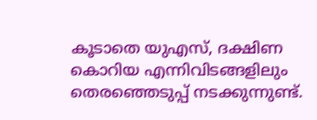കൂടാതെ യുഎസ്, ദക്ഷിണ കൊറിയ എന്നിവിടങ്ങളിലും തെരഞ്ഞെടുപ്പ് നടക്കുന്നുണ്ട്.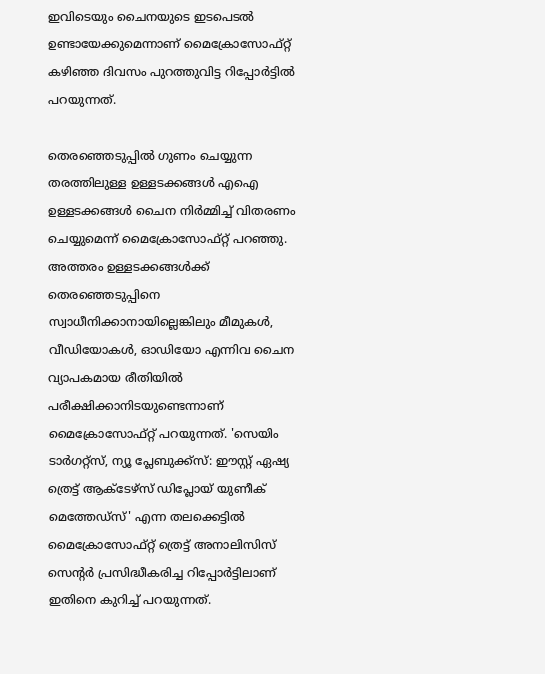ഇവിടെയും ചൈനയുടെ ഇടപെടല്‍ ഉണ്ടായേക്കുമെന്നാണ് മൈക്രോസോഫ്റ്റ് കഴിഞ്ഞ ദിവസം പുറത്തുവിട്ട റിപ്പോര്‍ട്ടില്‍ പറയുന്നത്.

തെരഞ്ഞെടുപ്പില്‍ ഗുണം ചെയ്യുന്ന തരത്തിലുള്ള ഉള്ളടക്കങ്ങള്‍ എഐ ഉള്ളടക്കങ്ങള്‍ ചൈന നിര്‍മ്മിച്ച് വിതരണം ചെയ്യുമെന്ന് മൈക്രോസോഫ്റ്റ് പറഞ്ഞു. അത്തരം ഉള്ളടക്കങ്ങള്‍ക്ക് തെരഞ്ഞെടുപ്പിനെ സ്വാധീനിക്കാനായില്ലെങ്കിലും മീമുകള്‍, വീഡിയോകള്‍, ഓഡിയോ എന്നിവ ചൈന വ്യാപകമായ രീതിയില്‍ പരീക്ഷിക്കാനിടയുണ്ടെന്നാണ് മൈക്രോസോഫ്റ്റ് പറയുന്നത്. 'സെയിം ടാര്‍ഗറ്റ്സ്, ന്യൂ പ്ലേബുക്ക്സ്: ഈസ്റ്റ് ഏഷ്യ ത്രെട്ട് ആക്ടേഴ്സ് ഡിപ്ലോയ് യുണീക് മെത്തേഡ്സ്' എന്ന തലക്കെട്ടില്‍ മൈക്രോസോഫ്റ്റ് ത്രെട്ട് അനാലിസിസ് സെന്റര്‍ പ്രസിദ്ധീകരിച്ച റിപ്പോര്‍ട്ടിലാണ് ഇതിനെ കുറിച്ച് പറയുന്നത്.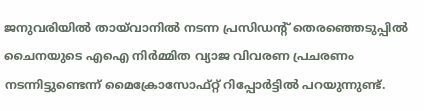ജനുവരിയില്‍ തായ്‌വാനില്‍ നടന്ന പ്രസിഡന്റ് തെരഞ്ഞെടുപ്പില്‍ ചൈനയുടെ എഐ നിര്‍മ്മിത വ്യാജ വിവരണ പ്രചരണം നടന്നിട്ടുണ്ടെന്ന് മൈക്രോസോഫ്റ്റ് റിപ്പോര്‍ട്ടില്‍ പറയുന്നുണ്ട്.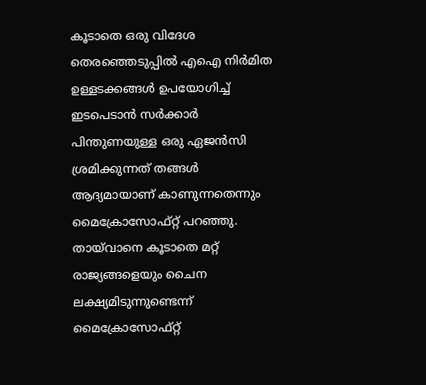കൂടാതെ ഒരു വിദേശ തെരഞ്ഞെടുപ്പില്‍ എഐ നിര്‍മിത ഉള്ളടക്കങ്ങള്‍ ഉപയോഗിച്ച് ഇടപെടാന്‍ സര്‍ക്കാര്‍ പിന്തുണയുള്ള ഒരു ഏജന്‍സി ശ്രമിക്കുന്നത് തങ്ങള്‍ ആദ്യമായാണ് കാണുന്നതെന്നും മൈക്രോസോഫ്റ്റ് പറഞ്ഞു. തായ്‌വാനെ കൂടാതെ മറ്റ് രാജ്യങ്ങളെയും ചൈന ലക്ഷ്യമിടുന്നുണ്ടെന്ന് മൈക്രോസോഫ്റ്റ്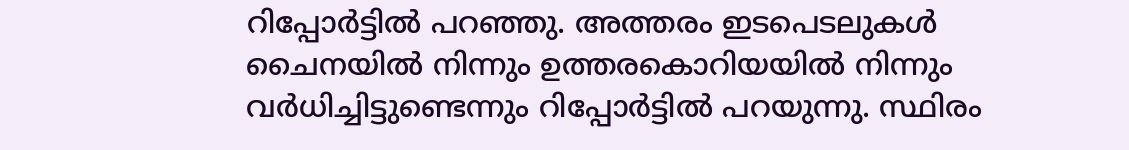റിപ്പോര്‍ട്ടില്‍ പറഞ്ഞു. അത്തരം ഇടപെടലുകള്‍ ചൈനയില്‍ നിന്നും ഉത്തരകൊറിയയില്‍ നിന്നും വര്‍ധിച്ചിട്ടുണ്ടെന്നും റിപ്പോര്‍ട്ടില്‍ പറയുന്നു. സ്ഥിരം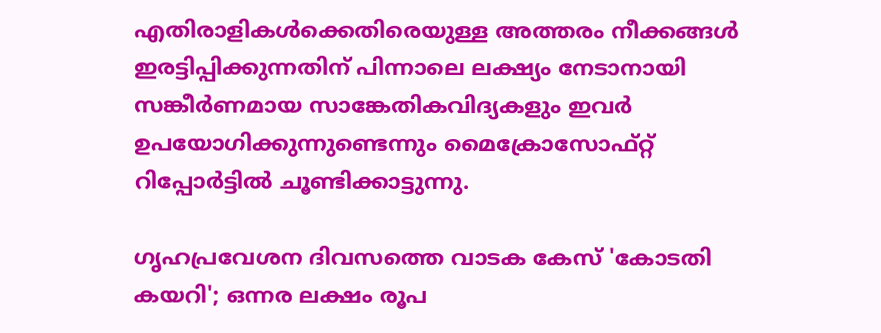എതിരാളികള്‍ക്കെതിരെയുള്ള അത്തരം നീക്കങ്ങള്‍ ഇരട്ടിപ്പിക്കുന്നതിന് പിന്നാലെ ലക്ഷ്യം നേടാനായി സങ്കീര്‍ണമായ സാങ്കേതികവിദ്യകളും ഇവര്‍ ഉപയോഗിക്കുന്നുണ്ടെന്നും മൈക്രോസോഫ്റ്റ് റിപ്പോര്‍ട്ടില്‍ ചൂണ്ടിക്കാട്ടുന്നു.

ഗൃഹപ്രവേശന ദിവസത്തെ വാടക കേസ് 'കോടതി കയറി'; ഒന്നര ലക്ഷം രൂപ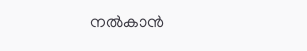നല്‍കാന്‍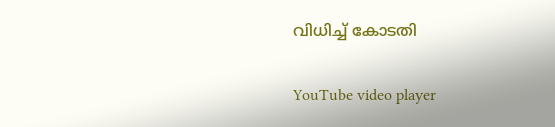വിധിച്ച് കോടതി

YouTube video player